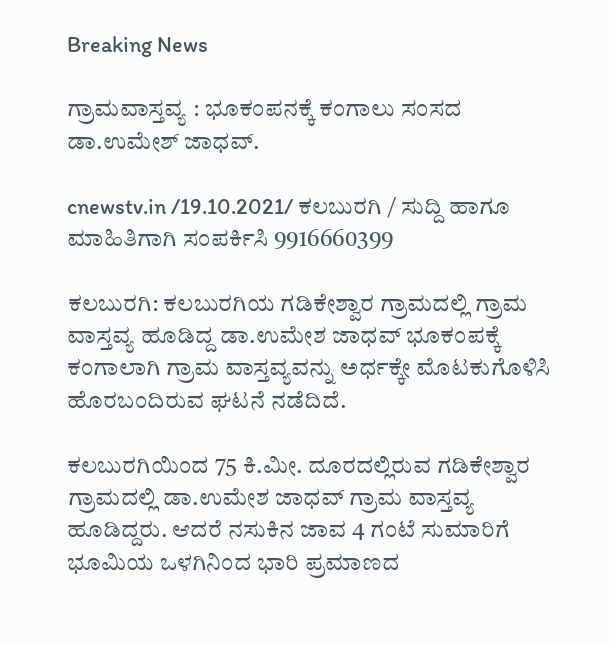Breaking News

ಗ್ರಾಮವಾಸ್ತವ್ಯ : ಭೂಕಂಪನಕ್ಕೆ ಕಂಗಾಲು ಸಂಸದ ಡಾ.ಉಮೇಶ್ ಜಾಧವ್.

cnewstv.in /19.10.2021/ ಕಲಬುರಗಿ / ಸುದ್ದಿ ಹಾಗೂ ಮಾಹಿತಿಗಾಗಿ ಸಂಪರ್ಕಿಸಿ 9916660399

ಕಲಬುರಗಿ: ಕಲಬುರಗಿಯ ಗಡಿಕೇಶ್ವಾರ ಗ್ರಾಮದಲ್ಲಿ ಗ್ರಾಮ ವಾಸ್ತವ್ಯ ಹೂಡಿದ್ದ ಡಾ.ಉಮೇಶ ಜಾಧವ್‌ ಭೂಕಂಪಕ್ಕೆ ಕಂಗಾಲಾಗಿ ಗ್ರಾಮ ವಾಸ್ತವ್ಯವನ್ನು ಅರ್ಧಕ್ಕೇ ಮೊಟಕುಗೊಳಿಸಿ ಹೊರಬಂದಿರುವ ಘಟನೆ ನಡೆದಿದೆ.

ಕಲಬುರಗಿಯಿಂದ 75 ಕಿ.ಮೀ. ದೂರದಲ್ಲಿರುವ ಗಡಿಕೇಶ್ವಾರ ಗ್ರಾಮದಲ್ಲಿ ಡಾ.ಉಮೇಶ ಜಾಧವ್‌ ಗ್ರಾಮ ವಾಸ್ತವ್ಯ ಹೂಡಿದ್ದರು. ಆದರೆ ನಸುಕಿನ ಜಾವ 4 ಗಂಟೆ ಸುಮಾರಿಗೆ ಭೂಮಿಯ ಒಳಗಿನಿಂದ ಭಾರಿ ಪ್ರಮಾಣದ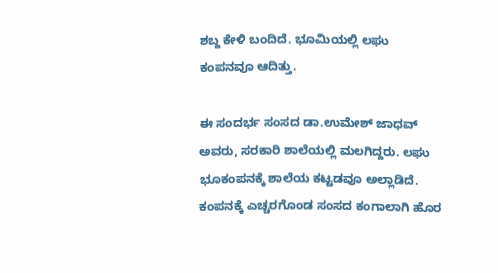ಶಬ್ದ ಕೇಳಿ ಬಂದಿದೆ. ಭೂಮಿಯಲ್ಲಿ ಲಘು ಕಂಪನವೂ ಆದಿತ್ತು.

ಈ ಸಂದರ್ಭ ಸಂಸದ ಡಾ.ಉಮೇಶ್ ಜಾಧವ್ ಅವರು, ಸರಕಾರಿ ಶಾಲೆಯಲ್ಲಿ ಮಲಗಿದ್ದರು. ಲಘು ಭೂಕಂಪನಕ್ಕೆ ಶಾಲೆಯ ಕಟ್ಟಡವೂ ಅಲ್ಲಾಡಿದೆ. ಕಂಪನಕ್ಕೆ ಎಚ್ಚರಗೊಂಡ ಸಂಸದ ಕಂಗಾಲಾಗಿ ಹೊರ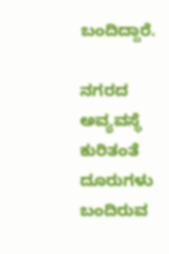ಬಂದಿದ್ದಾರೆ.

ನಗರದ ಅವ್ಯವಸ್ಥೆ ಕುರಿತಂತೆ ದೂರುಗಳು ಬಂದಿರುವ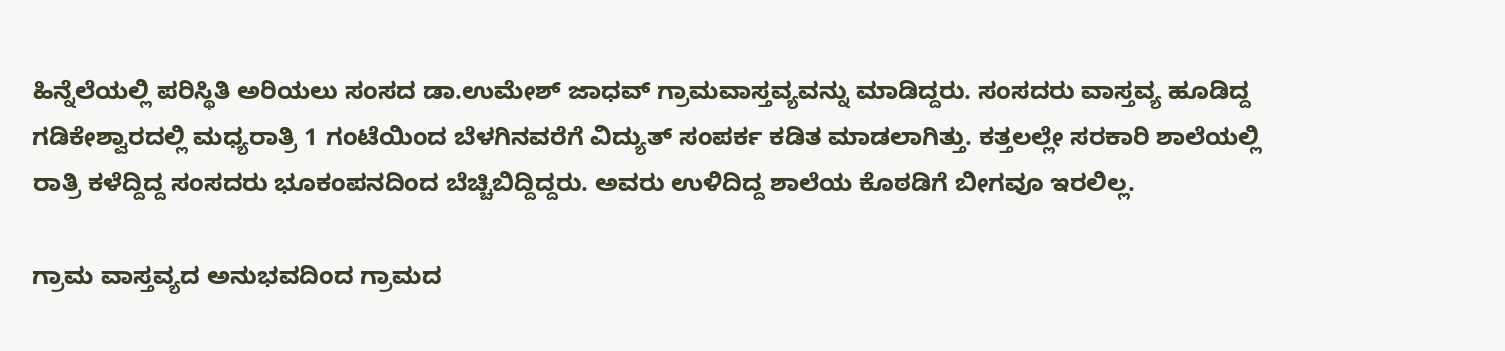ಹಿನ್ನೆಲೆಯಲ್ಲಿ ಪರಿಸ್ಥಿತಿ ಅರಿಯಲು ಸಂಸದ ಡಾ‌.ಉಮೇಶ್ ಜಾಧವ್ ಗ್ರಾಮವಾಸ್ತವ್ಯವನ್ನು ಮಾಡಿದ್ದರು. ಸಂಸದರು ವಾಸ್ತವ್ಯ ಹೂಡಿದ್ದ ಗಡಿಕೇಶ್ವಾರದಲ್ಲಿ ಮಧ್ಯರಾತ್ರಿ 1 ಗಂಟೆಯಿಂದ ಬೆಳಗಿನವರೆಗೆ ವಿದ್ಯುತ್ ಸಂಪರ್ಕ ಕಡಿತ ಮಾಡಲಾಗಿತ್ತು. ಕತ್ತಲಲ್ಲೇ ಸರಕಾರಿ ಶಾಲೆಯಲ್ಲಿ ರಾತ್ರಿ ಕಳೆದ್ದಿದ್ದ ಸಂಸದರು ಭೂಕಂಪನದಿಂದ ಬೆಚ್ಚಿಬಿದ್ದಿದ್ದರು. ಅವರು ಉಳಿದಿದ್ದ ಶಾಲೆಯ ಕೊಠಡಿಗೆ ಬೀಗವೂ ಇರಲಿಲ್ಲ.

ಗ್ರಾಮ ವಾಸ್ತವ್ಯದ ಅನುಭವದಿಂದ ಗ್ರಾಮದ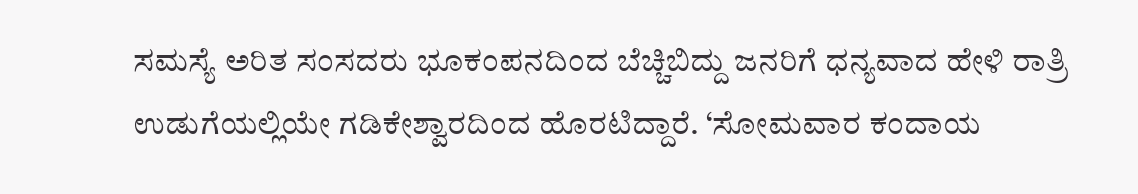ಸಮಸ್ಯೆ ಅರಿತ ಸಂಸದರು ಭೂಕಂಪನದಿಂದ ಬೆಚ್ಚಿಬಿದ್ದು ಜನರಿಗೆ ಧನ್ಯವಾದ ಹೇಳಿ ರಾತ್ರಿ ಉಡುಗೆಯಲ್ಲಿಯೇ ಗಡಿಕೇಶ್ವಾರದಿಂದ ಹೊರಟಿದ್ದಾರೆ. ‘ಸೋಮವಾರ ಕಂದಾಯ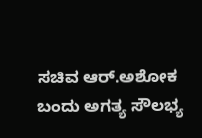ಸಚಿವ ಆರ್.ಅಶೋಕ ಬಂದು ಅಗತ್ಯ ಸೌಲಭ್ಯ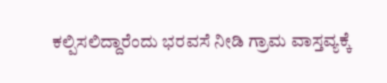ಕಲ್ಪಿಸಲಿದ್ದಾರೆಂದು ಭರವಸೆ ನೀಡಿ ಗ್ರಾಮ ವಾಸ್ತವ್ಯಕ್ಕೆ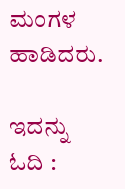ಮಂಗಳ ಹಾಡಿದರು.

ಇದನ್ನು ಓದಿ :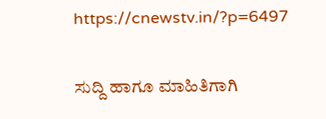https://cnewstv.in/?p=6497

ಸುದ್ದಿ ಹಾಗೂ ಮಾಹಿತಿಗಾಗಿ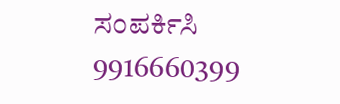ಸಂಪರ್ಕಿಸಿ 9916660399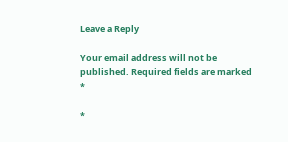Leave a Reply

Your email address will not be published. Required fields are marked *

*